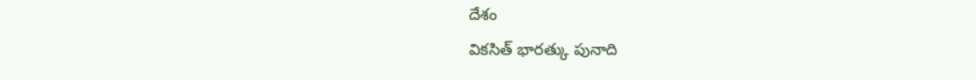దేశం
వికసిత్ భారత్కు పునాది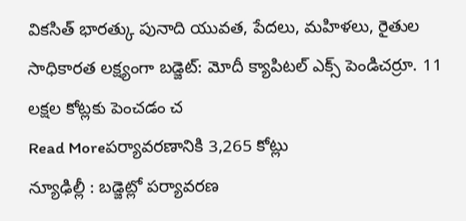వికసిత్ భారత్కు పునాది యువత, పేదలు, మహిళలు, రైతుల సాధికారత లక్ష్యంగా బడ్జెట్: మోదీ క్యాపిటల్ ఎక్స్ పెండిచర్రూ. 11 లక్షల కోట్లకు పెంచడం చ
Read Moreపర్యావరణానికి 3,265 కోట్లు
న్యూఢిల్లీ : బడ్జెట్లో పర్యావరణ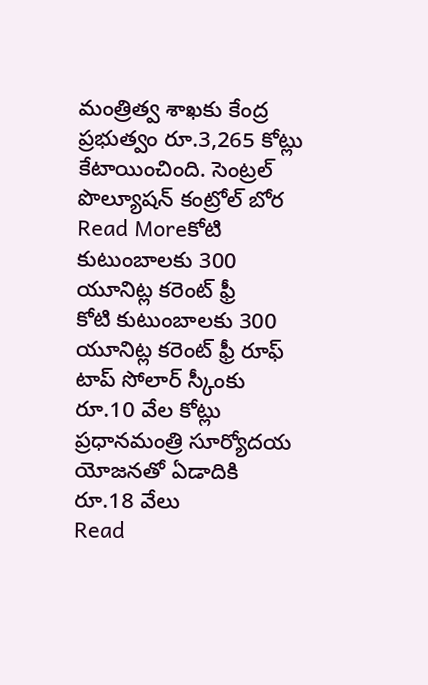మంత్రిత్వ శాఖకు కేంద్ర ప్రభుత్వం రూ.3,265 కోట్లు కేటాయించింది. సెంట్రల్ పొల్యూషన్ కంట్రోల్ బోర
Read Moreకోటి కుటుంబాలకు 300 యూనిట్ల కరెంట్ ఫ్రీ
కోటి కుటుంబాలకు 300 యూనిట్ల కరెంట్ ఫ్రీ రూఫ్ టాప్ సోలార్ స్కీంకు రూ.10 వేల కోట్లు ప్రధానమంత్రి సూర్యోదయ యోజనతో ఏడాదికి రూ.18 వేలు
Read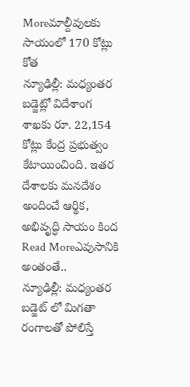Moreమాల్దీవులకు సాయంలో 170 కోట్లు కోత
న్యూఢిల్లీ: మధ్యంతర బడ్జెట్లో విదేశాంగ శాఖకు రూ. 22,154 కోట్లు కేంద్ర ప్రభుత్వం కేటాయించింది. ఇతర దేశాలకు మనదేశం అందించే ఆర్థిక, అభివృద్ధి సాయం కింద
Read Moreఎవుసానికి అంతంతే..
న్యూఢిల్లీ: మధ్యంతర బడ్జెట్ లో మిగతా రంగాలతో పోలిస్తే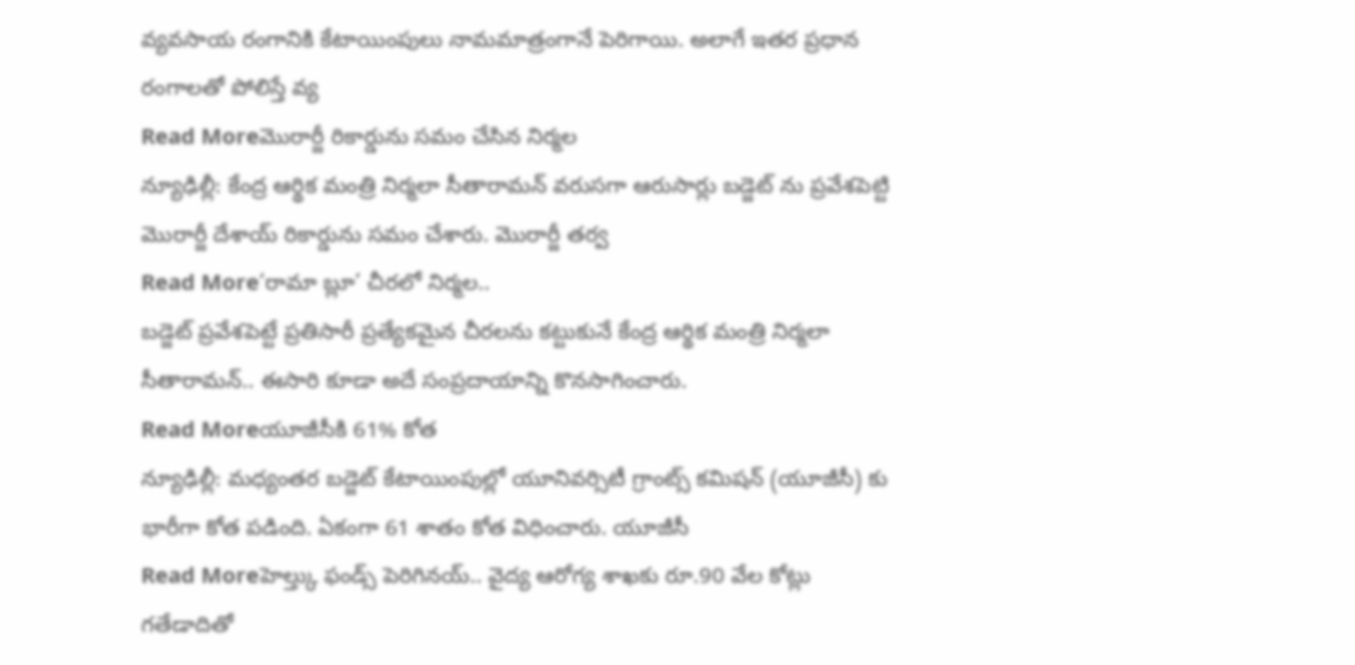వ్యవసాయ రంగానికి కేటాయింపులు నామమాత్రంగానే పెరిగాయి. అలాగే ఇతర ప్రధాన రంగాలతో పోలిస్తే వ్య
Read Moreమొరార్జీ రికార్డును సమం చేసిన నిర్మల
న్యూఢిల్లీ: కేంద్ర ఆర్థిక మంత్రి నిర్మలా సీతారామన్ వరుసగా ఆరుసార్లు బడ్జెట్ ను ప్రవేశపెట్టి మొరార్జీ దేశాయ్ రికార్డును సమం చేశారు. మొరార్జీ తర్వ
Read More‘రామా బ్లూ’ చీరలో నిర్మల..
బడ్జెట్ ప్రవేశపెట్టే ప్రతిసారీ ప్రత్యేకమైన చీరలను కట్టుకునే కేంద్ర ఆర్థిక మంత్రి నిర్మలా సీతారామన్.. ఈసారి కూడా అదే సంప్రదాయాన్ని కొనసాగించారు.
Read Moreయూజీసీకి 61% కోత
న్యూఢిల్లీ: మధ్యంతర బడ్జెట్ కేటాయింపుల్లో యూనివర్సిటీ గ్రాంట్స్ కమిషన్ (యూజీసీ) కు భారీగా కోత పడింది. ఏకంగా 61 శాతం కోత విధించారు. యూజీసీ
Read Moreహెల్త్కు ఫండ్స్ పెరిగినయ్.. వైద్య ఆరోగ్య శాఖకు రూ.90 వేల కోట్లు
గతేడాదితో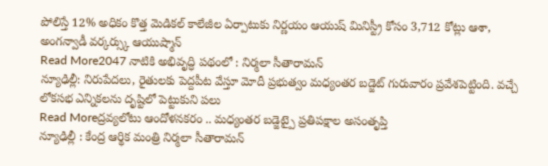పోలిస్తే 12% అధికం కొత్త మెడికల్ కాలేజీల ఏర్పాటుకు నిర్ణయం ఆయుష్ మినిస్ట్రీ కోసం 3,712 కోట్లు ఆశా, అంగన్వాడీ వర్కర్స్కు ఆయుష్మాన్
Read More2047 నాటికి అభివృద్ధి పథంలో : నిర్మలా సీతారామన్
న్యూఢిల్లీ: నిరుపేదలు, రైతులకు పెద్దపీట వేస్తూ మోదీ ప్రభుత్వం మధ్యంతర బడ్జెట్ గురువారం ప్రవేశపెట్టింది. వచ్చే లోకసభ ఎన్నికలను దృష్టిలో పెట్టుకుని పలు
Read Moreద్రవ్యలోటు ఆందోళనకరం .. మధ్యంతర బడ్జెట్పై ప్రతిపక్షాల అసంతృప్తి
న్యూఢిల్లీ : కేంద్ర ఆర్థిక మంత్రి నిర్మలా సీతారామన్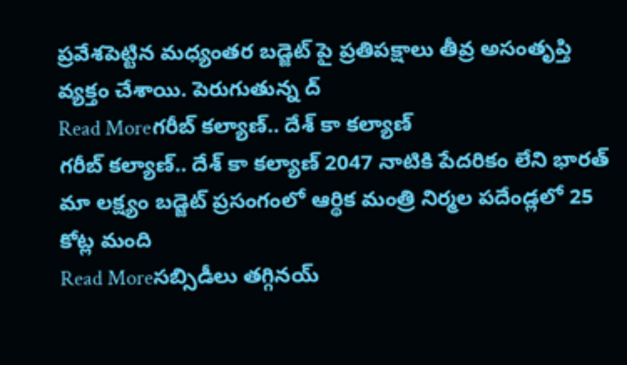ప్రవేశపెట్టిన మధ్యంతర బడ్జెట్ పై ప్రతిపక్షాలు తీవ్ర అసంతృప్తి వ్యక్తం చేశాయి. పెరుగుతున్న ద్
Read Moreగరీబ్ కల్యాణ్.. దేశ్ కా కల్యాణ్
గరీబ్ కల్యాణ్.. దేశ్ కా కల్యాణ్ 2047 నాటికి పేదరికం లేని భారత్ మా లక్ష్యం బడ్జెట్ ప్రసంగంలో ఆర్థిక మంత్రి నిర్మల పదేండ్లలో 25 కోట్ల మంది
Read Moreసబ్సిడీలు తగ్గినయ్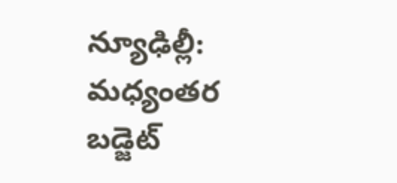న్యూఢిల్లీ: మధ్యంతర బడ్జెట్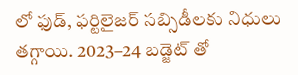లో ఫుడ్, ఫర్టిలైజర్ సబ్సిడీలకు నిధులు తగ్గాయి. 2023–24 బడ్జెట్ తో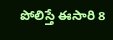పోలిస్తే ఈసారి 8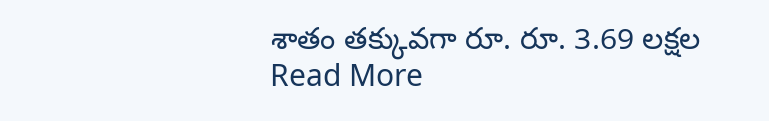శాతం తక్కువగా రూ. రూ. 3.69 లక్షల
Read More